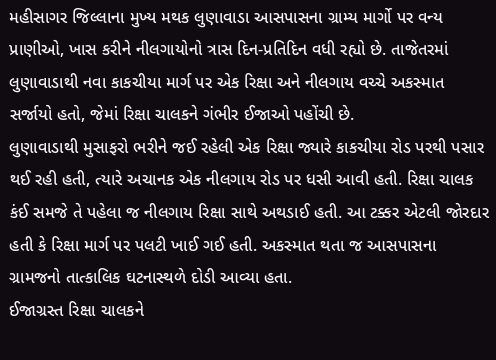મહીસાગર જિલ્લાના મુખ્ય મથક લુણાવાડા આસપાસના ગ્રામ્ય માર્ગો પર વન્ય પ્રાણીઓ, ખાસ કરીને નીલગાયોનો ત્રાસ દિન-પ્રતિદિન વધી રહ્યો છે. તાજેતરમાં લુણાવાડાથી નવા કાકચીયા માર્ગ પર એક રિક્ષા અને નીલગાય વચ્ચે અકસ્માત સર્જાયો હતો, જેમાં રિક્ષા ચાલકને ગંભીર ઈજાઓ પહોંચી છે.
લુણાવાડાથી મુસાફરો ભરીને જઈ રહેલી એક રિક્ષા જ્યારે કાકચીયા રોડ પરથી પસાર થઈ રહી હતી, ત્યારે અચાનક એક નીલગાય રોડ પર ધસી આવી હતી. રિક્ષા ચાલક કંઈ સમજે તે પહેલા જ નીલગાય રિક્ષા સાથે અથડાઈ હતી. આ ટક્કર એટલી જોરદાર હતી કે રિક્ષા માર્ગ પર પલટી ખાઈ ગઈ હતી. અકસ્માત થતા જ આસપાસના ગ્રામજનો તાત્કાલિક ઘટનાસ્થળે દોડી આવ્યા હતા.
ઈજાગ્રસ્ત રિક્ષા ચાલકને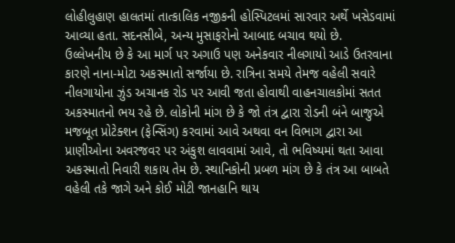લોહીલુહાણ હાલતમાં તાત્કાલિક નજીકની હોસ્પિટલમાં સારવાર અર્થે ખસેડવામાં આવ્યા હતા. સદનસીબે, અન્ય મુસાફરોનો આબાદ બચાવ થયો છે.
ઉલ્લેખનીય છે કે આ માર્ગ પર અગાઉ પણ અનેકવાર નીલગાયો આડે ઉતરવાના કારણે નાના-મોટા અકસ્માતો સર્જાયા છે. રાત્રિના સમયે તેમજ વહેલી સવારે નીલગાયોના ઝુંડ અચાનક રોડ પર આવી જતા હોવાથી વાહનચાલકોમાં સતત અકસ્માતનો ભય રહે છે. લોકોની માંગ છે કે જો તંત્ર દ્વારા રોડની બંને બાજુએ મજબૂત પ્રોટેક્શન (ફેન્સિંગ) કરવામાં આવે અથવા વન વિભાગ દ્વારા આ પ્રાણીઓના અવરજવર પર અંકુશ લાવવામાં આવે, તો ભવિષ્યમાં થતા આવા અકસ્માતો નિવારી શકાય તેમ છે. સ્થાનિકોની પ્રબળ માંગ છે કે તંત્ર આ બાબતે વહેલી તકે જાગે અને કોઈ મોટી જાનહાનિ થાય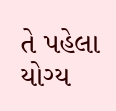તે પહેલા યોગ્ય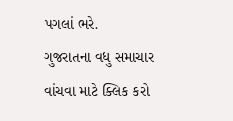પગલાં ભરે.
ગુજરાતના વધુ સમાચાર વાંચવા માટે ક્લિક કરો